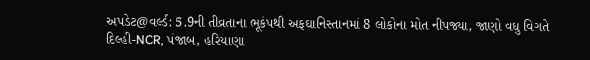અપડેટ@વર્લ્ડ: 5.9ની તીવ્રતાના ભૂકંપથી અફઘાનિસ્તાનમાં 8 લોકોના મોત નીપજ્યા, જાણો વધુ વિગતે
દિલ્હી-NCR, પંજાબ, હરિયાણા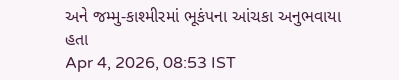અને જમ્મુ-કાશ્મીરમાં ભૂકંપના આંચકા અનુભવાયા હતા
Apr 4, 2026, 08:53 IST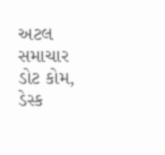અટલ સમાચાર ડોટ કોમ, ડેસ્ક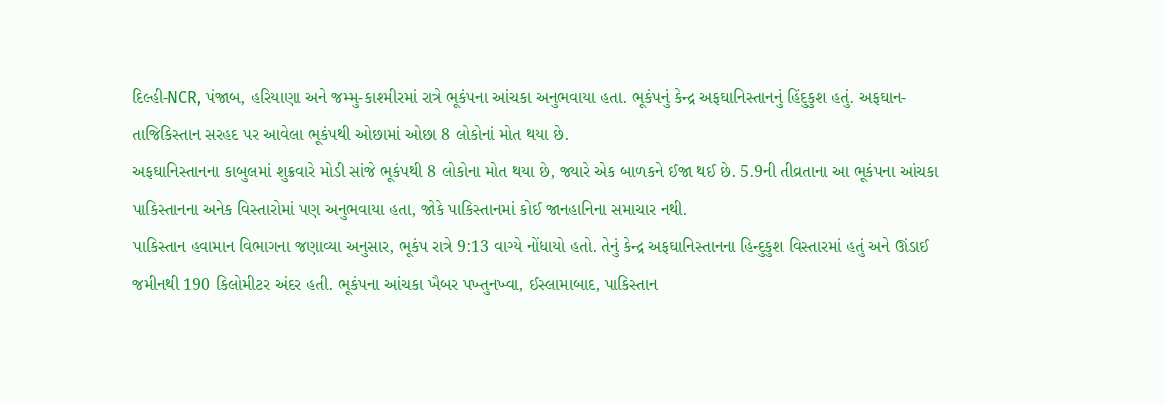દિલ્હી-NCR, પંજાબ, હરિયાણા અને જમ્મુ-કાશ્મીરમાં રાત્રે ભૂકંપના આંચકા અનુભવાયા હતા. ભૂકંપનું કેન્દ્ર અફઘાનિસ્તાનનું હિંદુકુશ હતું. અફઘાન-તાજિકિસ્તાન સરહદ પર આવેલા ભૂકંપથી ઓછામાં ઓછા 8 લોકોનાં મોત થયા છે.
અફઘાનિસ્તાનના કાબુલમાં શુક્રવારે મોડી સાંજે ભૂકંપથી 8 લોકોના મોત થયા છે, જ્યારે એક બાળકને ઈજા થઈ છે. 5.9ની તીવ્રતાના આ ભૂકંપના આંચકા પાકિસ્તાનના અનેક વિસ્તારોમાં પણ અનુભવાયા હતા, જોકે પાકિસ્તાનમાં કોઈ જાનહાનિના સમાચાર નથી.
પાકિસ્તાન હવામાન વિભાગના જણાવ્યા અનુસાર, ભૂકંપ રાત્રે 9:13 વાગ્યે નોંધાયો હતો. તેનું કેન્દ્ર અફઘાનિસ્તાનના હિન્દુકુશ વિસ્તારમાં હતું અને ઊંડાઈ જમીનથી 190 કિલોમીટર અંદર હતી. ભૂકંપના આંચકા ખૈબર પખ્તુનખ્વા, ઈસ્લામાબાદ, પાકિસ્તાન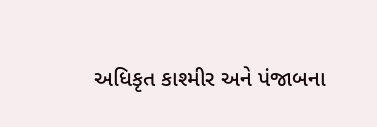અધિકૃત કાશ્મીર અને પંજાબના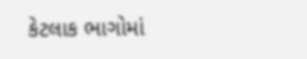કેટલાક ભાગોમાં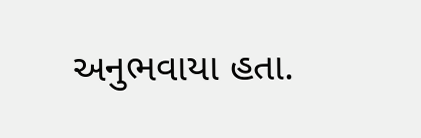અનુભવાયા હતા.